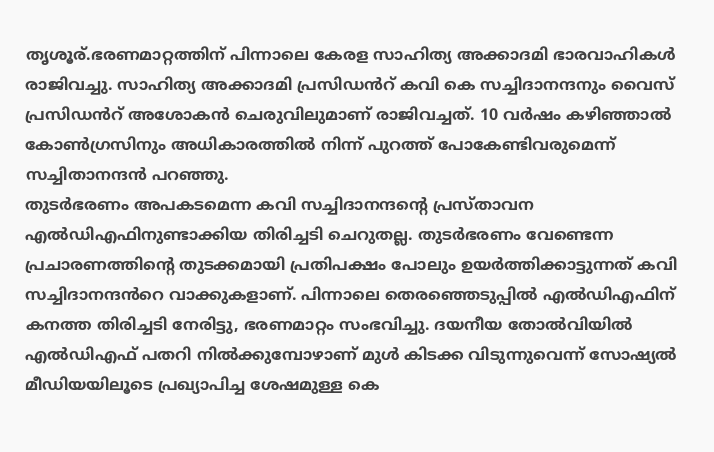തൃശൂര്.ഭരണമാറ്റത്തിന് പിന്നാലെ കേരള സാഹിത്യ അക്കാദമി ഭാരവാഹികൾ രാജിവച്ചു. സാഹിത്യ അക്കാദമി പ്രസിഡൻറ് കവി കെ സച്ചിദാനന്ദനും വൈസ് പ്രസിഡൻറ് അശോകൻ ചെരുവിലുമാണ് രാജിവച്ചത്. 10 വർഷം കഴിഞ്ഞാൽ കോൺഗ്രസിനും അധികാരത്തിൽ നിന്ന് പുറത്ത് പോകേണ്ടിവരുമെന്ന് സച്ചിതാനന്ദൻ പറഞ്ഞു.
തുടർഭരണം അപകടമെന്ന കവി സച്ചിദാനന്ദന്റെ പ്രസ്താവന എൽഡിഎഫിനുണ്ടാക്കിയ തിരിച്ചടി ചെറുതല്ല. തുടർഭരണം വേണ്ടെന്ന പ്രചാരണത്തിന്റെ തുടക്കമായി പ്രതിപക്ഷം പോലും ഉയർത്തിക്കാട്ടുന്നത് കവി സച്ചിദാനന്ദൻറെ വാക്കുകളാണ്. പിന്നാലെ തെരഞ്ഞെടുപ്പിൽ എൽഡിഎഫിന് കനത്ത തിരിച്ചടി നേരിട്ടു, ഭരണമാറ്റം സംഭവിച്ചു. ദയനീയ തോൽവിയിൽ എൽഡിഎഫ് പതറി നിൽക്കുമ്പോഴാണ് മുൾ കിടക്ക വിടുന്നുവെന്ന് സോഷ്യൽ മീഡിയയിലൂടെ പ്രഖ്യാപിച്ച ശേഷമുള്ള കെ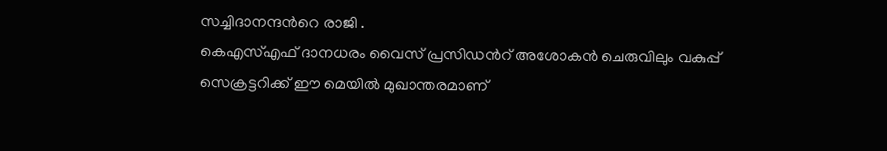സച്ചിദാനന്ദൻറെ രാജി .
കെഎസ്എഫ് ദാനധരം വൈസ് പ്രസിഡൻറ് അശോകൻ ചെരുവിലും വകുപ്പ് സെക്രട്ടറിക്ക് ഈ മെയിൽ മുഖാന്തരമാണ്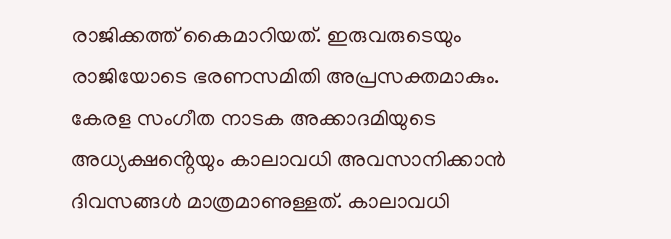രാജിക്കത്ത് കൈമാറിയത്. ഇരുവരുടെയും രാജിയോടെ ഭരണസമിതി അപ്രസക്തമാകും. കേരള സംഗീത നാടക അക്കാദമിയുടെ അധ്യക്ഷൻ്റെയും കാലാവധി അവസാനിക്കാൻ ദിവസങ്ങൾ മാത്രമാണുള്ളത്. കാലാവധി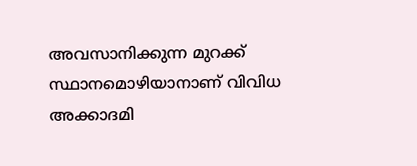അവസാനിക്കുന്ന മുറക്ക് സ്ഥാനമൊഴിയാനാണ് വിവിധ അക്കാദമി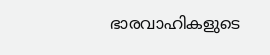ഭാരവാഹികളുടെ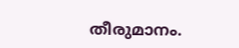തീരുമാനം.